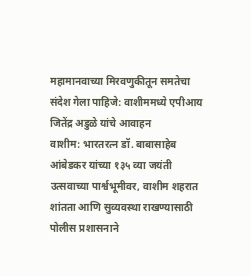महामानवाच्या मिरवणुकीतून समतेचा संदेश गेला पाहिजे: वाशीममध्ये एपीआय जितेंद्र अडुळे यांचे आवाहन
वाशीम: भारतरत्न डॉ. बाबासाहेब आंबेडकर यांच्या १३५ व्या जयंती उत्सवाच्या पार्श्वभूमीवर, वाशीम शहरात शांतता आणि सुव्यवस्था राखण्यासाठी पोलीस प्रशासनाने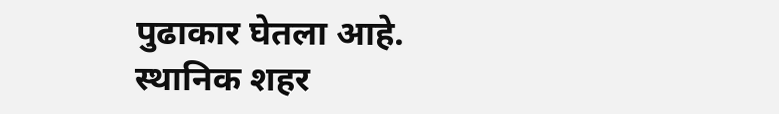पुढाकार घेतला आहे. स्थानिक शहर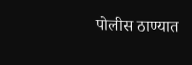पोलीस ठाण्यात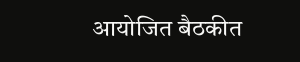आयोजित बैठकीत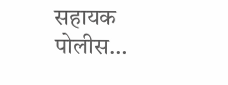सहायक पोलीस…